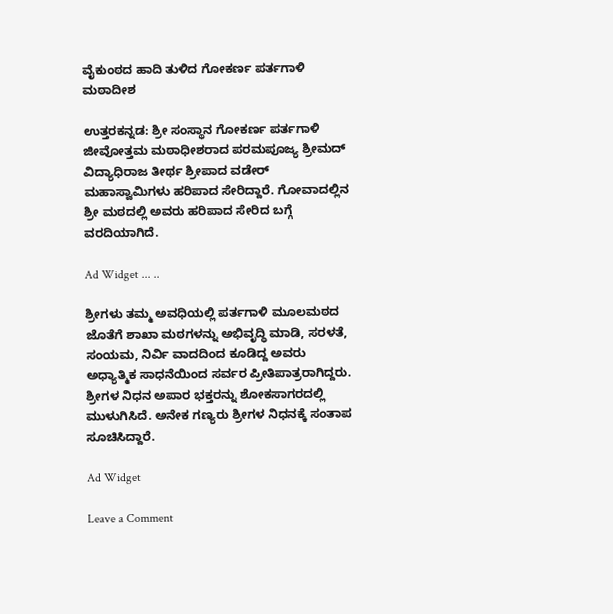ವೈಕುಂಠದ ಹಾದಿ ತುಳಿದ ಗೋಕರ್ಣ ಪರ್ತಗಾಳಿ ಮಠಾದೀಶ

ಉತ್ತರಕನ್ನಡ: ಶ್ರೀ ಸಂಸ್ಥಾನ ಗೋಕರ್ಣ ಪರ್ತಗಾಳಿ ಜೀವೋತ್ತಮ ಮಠಾಧೀಶರಾದ ಪರಮಪೂಜ್ಯ ಶ್ರೀಮದ್ ವಿದ್ಯಾಧಿರಾಜ ತೀರ್ಥ ಶ್ರೀಪಾದ ವಡೇರ್ ಮಹಾಸ್ವಾಮಿಗಳು ಹರಿಪಾದ ಸೇರಿದ್ದಾರೆ. ಗೋವಾದಲ್ಲಿನ ಶ್ರೀ ಮಠದಲ್ಲಿ ಅವರು ಹರಿಪಾದ ಸೇರಿದ ಬಗ್ಗೆ ವರದಿಯಾಗಿದೆ.

Ad Widget ... ..

ಶ್ರೀಗಳು ತಮ್ಮ ಅವಧಿಯಲ್ಲಿ ಪರ್ತಗಾಳಿ ಮೂಲಮಠದ ಜೊತೆಗೆ ಶಾಖಾ ಮಠಗಳನ್ನು ಅಭಿವೃದ್ಧಿ ಮಾಡಿ, ಸರಳತೆ, ಸಂಯಮ, ನಿರ್ವಿ ವಾದದಿಂದ ಕೂಡಿದ್ದ ಅವರು ಅಧ್ಯಾತ್ಮಿಕ ಸಾಧನೆಯಿಂದ ಸರ್ವರ ಪ್ರೀತಿಪಾತ್ರರಾಗಿದ್ದರು. ಶ್ರೀಗಳ ನಿಧನ ಅಪಾರ ಭಕ್ತರನ್ನು ಶೋಕಸಾಗರದಲ್ಲಿ ಮುಳುಗಿಸಿದೆ. ಅನೇಕ ಗಣ್ಯರು ಶ್ರೀಗಳ ನಿಧನಕ್ಕೆ ಸಂತಾಪ ಸೂಚಿಸಿದ್ದಾರೆ.

Ad Widget

Leave a Comment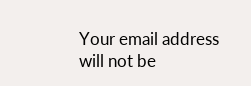Your email address will not be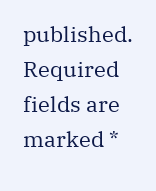published. Required fields are marked *